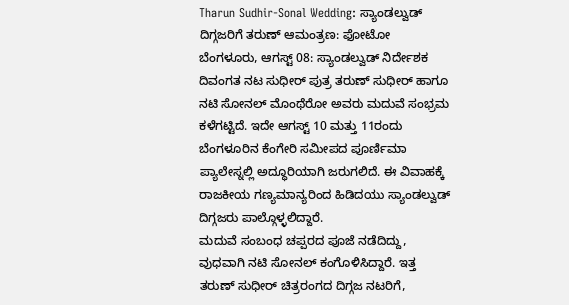Tharun Sudhir-Sonal Wedding: ಸ್ಯಾಂಡಲ್ವುಡ್ ದಿಗ್ಗಜರಿಗೆ ತರುಣ್ ಆಮಂತ್ರಣ: ಫೋಟೋ
ಬೆಂಗಳೂರು, ಆಗಸ್ಟ್ 08: ಸ್ಯಾಂಡಲ್ವುಡ್ ನಿರ್ದೇಶಕ ದಿವಂಗತ ನಟ ಸುಧೀರ್ ಪುತ್ರ ತರುಣ್ ಸುಧೀರ್ ಹಾಗೂ ನಟಿ ಸೋನಲ್ ಮೊಂಥೆರೋ ಅವರು ಮದುವೆ ಸಂಭ್ರಮ ಕಳೆಗಟ್ಟಿದೆ. ಇದೇ ಆಗಸ್ಟ್ 10 ಮತ್ತು 11ರಂದು ಬೆಂಗಳೂರಿನ ಕೆಂಗೇರಿ ಸಮೀಪದ ಪೂರ್ಣಿಮಾ ಪ್ಯಾಲೇಸ್ನಲ್ಲಿ ಅದ್ಧೂರಿಯಾಗಿ ಜರುಗಲಿದೆ. ಈ ವಿವಾಹಕ್ಕೆ ರಾಜಕೀಯ ಗಣ್ಯಮಾನ್ಯರಿಂದ ಹಿಡಿದಯು ಸ್ಯಾಂಡಲ್ವುಡ್ ದಿಗ್ಗಜರು ಪಾಲ್ಗೊಳ್ಳಲಿದ್ದಾರೆ.
ಮದುವೆ ಸಂಬಂಧ ಚಪ್ಪರದ ಪೂಜೆ ನಡೆದಿದ್ದು, ವುಧವಾಗಿ ನಟಿ ಸೋನಲ್ ಕಂಗೊಳಿಸಿದ್ದಾರೆ. ಇತ್ತ ತರುಣ್ ಸುಧೀರ್ ಚಿತ್ರರಂಗದ ದಿಗ್ಗಜ ನಟರಿಗೆ,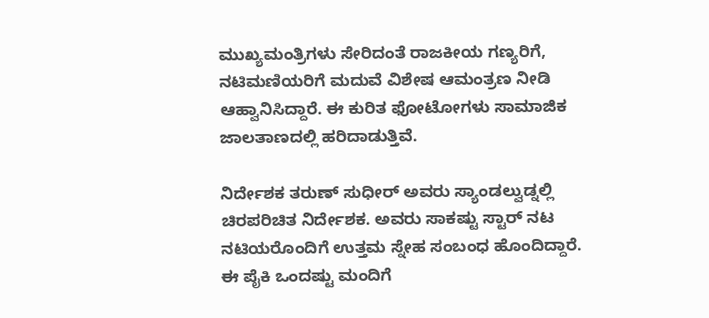ಮುಖ್ಯಮಂತ್ರಿಗಳು ಸೇರಿದಂತೆ ರಾಜಕೀಯ ಗಣ್ಯರಿಗೆ, ನಟಿಮಣಿಯರಿಗೆ ಮದುವೆ ವಿಶೇಷ ಆಮಂತ್ರಣ ನೀಡಿ ಆಹ್ವಾನಿಸಿದ್ದಾರೆ. ಈ ಕುರಿತ ಫೋಟೋಗಳು ಸಾಮಾಜಿಕ ಜಾಲತಾಣದಲ್ಲಿ ಹರಿದಾಡುತ್ತಿವೆ.

ನಿರ್ದೇಶಕ ತರುಣ್ ಸುಧೀರ್ ಅವರು ಸ್ಯಾಂಡಲ್ವುಡ್ನಲ್ಲಿ ಚಿರಪರಿಚಿತ ನಿರ್ದೇಶಕ. ಅವರು ಸಾಕಷ್ಟು ಸ್ಟಾರ್ ನಟ ನಟಿಯರೊಂದಿಗೆ ಉತ್ತಮ ಸ್ನೇಹ ಸಂಬಂಧ ಹೊಂದಿದ್ದಾರೆ. ಈ ಪೈಕಿ ಒಂದಷ್ಟು ಮಂದಿಗೆ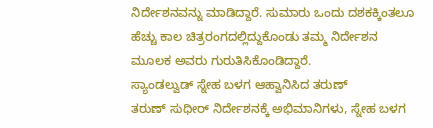ನಿರ್ದೇಶನವನ್ನು ಮಾಡಿದ್ದಾರೆ. ಸುಮಾರು ಒಂದು ದಶಕಕ್ಕಿಂತಲೂ ಹೆಚ್ಚು ಕಾಲ ಚಿತ್ರರಂಗದಲ್ಲಿದ್ದುಕೊಂಡು ತಮ್ಮ ನಿರ್ದೇಶನ ಮೂಲಕ ಅವರು ಗುರುತಿಸಿಕೊಂಡಿದ್ದಾರೆ.
ಸ್ಯಾಂಡಲ್ವುಡ್ ಸ್ನೇಹ ಬಳಗ ಆಹ್ವಾನಿಸಿದ ತರುಣ್
ತರುಣ್ ಸುಧೀರ್ ನಿರ್ದೇಶನಕ್ಕೆ ಅಭಿಮಾನಿಗಳು, ಸ್ನೇಹ ಬಳಗ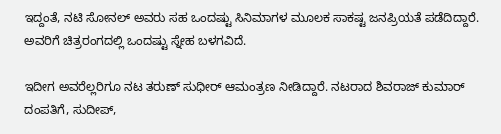ಇದ್ದಂತೆ, ನಟಿ ಸೋನಲ್ ಅವರು ಸಹ ಒಂದಷ್ಟು ಸಿನಿಮಾಗಳ ಮೂಲಕ ಸಾಕಷ್ಟ ಜನಪ್ರಿಯತೆ ಪಡೆದಿದ್ದಾರೆ. ಅವರಿಗೆ ಚಿತ್ರರಂಗದಲ್ಲಿ ಒಂದಷ್ಟು ಸ್ನೇಹ ಬಳಗವಿದೆ.

ಇದೀಗ ಅವರೆಲ್ಲರಿಗೂ ನಟ ತರುಣ್ ಸುಧೀರ್ ಆಮಂತ್ರಣ ನೀಡಿದ್ದಾರೆ. ನಟರಾದ ಶಿವರಾಜ್ ಕುಮಾರ್ ದಂಪತಿಗೆ, ಸುದೀಪ್,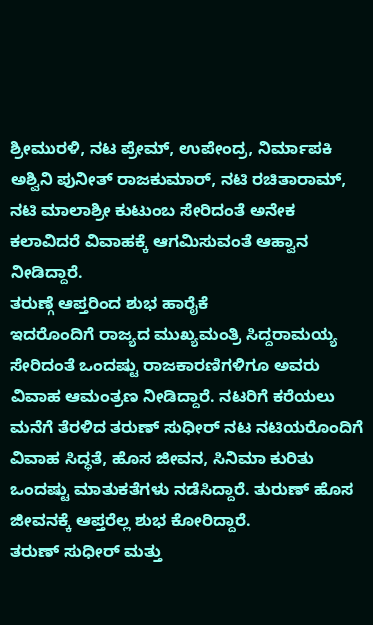ಶ್ರೀಮುರಳಿ, ನಟ ಪ್ರೇಮ್, ಉಪೇಂದ್ರ, ನಿರ್ಮಾಪಕಿ ಅಶ್ವಿನಿ ಪುನೀತ್ ರಾಜಕುಮಾರ್, ನಟಿ ರಚಿತಾರಾಮ್, ನಟಿ ಮಾಲಾಶ್ರೀ ಕುಟುಂಬ ಸೇರಿದಂತೆ ಅನೇಕ ಕಲಾವಿದರೆ ವಿವಾಹಕ್ಕೆ ಆಗಮಿಸುವಂತೆ ಆಹ್ವಾನ ನೀಡಿದ್ದಾರೆ.
ತರುಣ್ಗೆ ಆಪ್ತರಿಂದ ಶುಭ ಹಾರೈಕೆ
ಇದರೊಂದಿಗೆ ರಾಜ್ಯದ ಮುಖ್ಯಮಂತ್ರಿ ಸಿದ್ದರಾಮಯ್ಯ ಸೇರಿದಂತೆ ಒಂದಷ್ಟು ರಾಜಕಾರಣಿಗಳಿಗೂ ಅವರು ವಿವಾಹ ಆಮಂತ್ರಣ ನೀಡಿದ್ದಾರೆ. ನಟರಿಗೆ ಕರೆಯಲು ಮನೆಗೆ ತೆರಳಿದ ತರುಣ್ ಸುಧೀರ್ ನಟ ನಟಿಯರೊಂದಿಗೆ ವಿವಾಹ ಸಿದ್ಧತೆ, ಹೊಸ ಜೀವನ, ಸಿನಿಮಾ ಕುರಿತು ಒಂದಷ್ಟು ಮಾತುಕತೆಗಳು ನಡೆಸಿದ್ದಾರೆ. ತುರುಣ್ ಹೊಸ ಜೀವನಕ್ಕೆ ಆಪ್ತರೆಲ್ಲ ಶುಭ ಕೋರಿದ್ದಾರೆ.
ತರುಣ್ ಸುಧೀರ್ ಮತ್ತು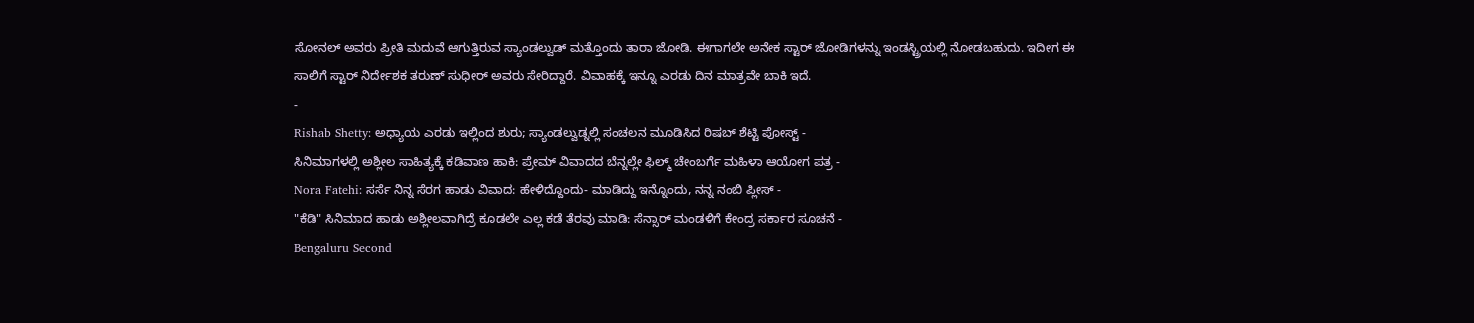ಸೋನಲ್ ಅವರು ಪ್ರೀತಿ ಮದುವೆ ಆಗುತ್ತಿರುವ ಸ್ಯಾಂಡಲ್ವುಡ್ ಮತ್ತೊಂದು ತಾರಾ ಜೋಡಿ. ಈಗಾಗಲೇ ಅನೇಕ ಸ್ಟಾರ್ ಜೋಡಿಗಳನ್ನು ಇಂಡಸ್ಟ್ರಿಯಲ್ಲಿ ನೋಡಬಹುದು. ಇದೀಗ ಈ ಸಾಲಿಗೆ ಸ್ಟಾರ್ ನಿರ್ದೇಶಕ ತರುಣ್ ಸುಧೀರ್ ಅವರು ಸೇರಿದ್ದಾರೆ. ವಿವಾಹಕ್ಕೆ ಇನ್ನೂ ಎರಡು ದಿನ ಮಾತ್ರವೇ ಬಾಕಿ ಇದೆ.
-
Rishab Shetty: ಅಧ್ಯಾಯ ಎರಡು ಇಲ್ಲಿಂದ ಶುರು; ಸ್ಯಾಂಡಲ್ವುಡ್ನಲ್ಲಿ ಸಂಚಲನ ಮೂಡಿಸಿದ ರಿಷಬ್ ಶೆಟ್ಟಿ ಪೋಸ್ಟ್ -
ಸಿನಿಮಾಗಳಲ್ಲಿ ಅಶ್ಲೀಲ ಸಾಹಿತ್ಯಕ್ಕೆ ಕಡಿವಾಣ ಹಾಕಿ: ಪ್ರೇಮ್ ವಿವಾದದ ಬೆನ್ನಲ್ಲೇ ಫಿಲ್ಮ್ ಚೇಂಬರ್ಗೆ ಮಹಿಳಾ ಆಯೋಗ ಪತ್ರ -
Nora Fatehi: ಸರ್ಸೆ ನಿನ್ನ ಸೆರಗ ಹಾಡು ವಿವಾದ: ಹೇಳಿದ್ದೊಂದು- ಮಾಡಿದ್ದು ಇನ್ನೊಂದು, ನನ್ನ ನಂಬಿ ಪ್ಲೀಸ್ -
"ಕೆಡಿ" ಸಿನಿಮಾದ ಹಾಡು ಅಶ್ಲೀಲವಾಗಿದ್ರೆ ಕೂಡಲೇ ಎಲ್ಲ ಕಡೆ ತೆರವು ಮಾಡಿ: ಸೆನ್ಸಾರ್ ಮಂಡಳಿಗೆ ಕೇಂದ್ರ ಸರ್ಕಾರ ಸೂಚನೆ -
Bengaluru Second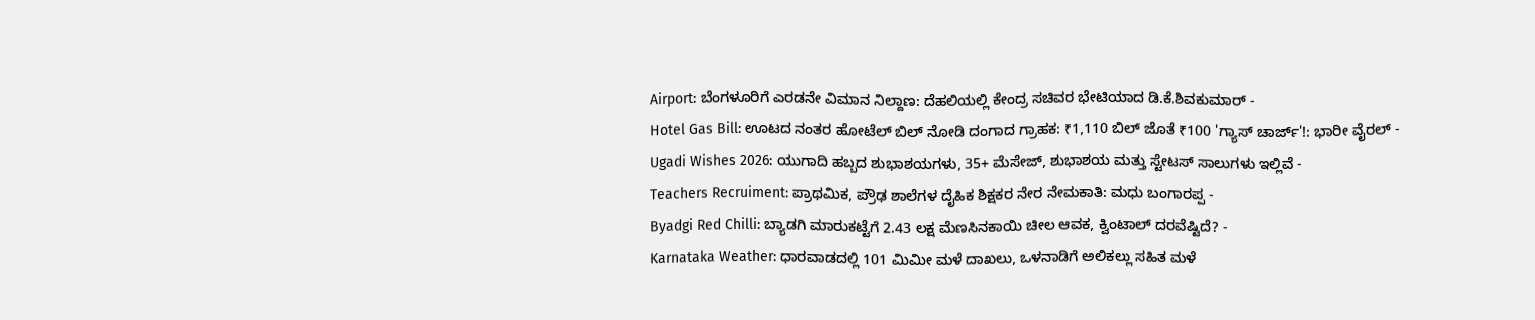Airport: ಬೆಂಗಳೂರಿಗೆ ಎರಡನೇ ವಿಮಾನ ನಿಲ್ದಾಣ: ದೆಹಲಿಯಲ್ಲಿ ಕೇಂದ್ರ ಸಚಿವರ ಭೇಟಿಯಾದ ಡಿ.ಕೆ.ಶಿವಕುಮಾರ್ -
Hotel Gas Bill: ಊಟದ ನಂತರ ಹೋಟೆಲ್ ಬಿಲ್ ನೋಡಿ ದಂಗಾದ ಗ್ರಾಹಕ: ₹1,110 ಬಿಲ್ ಜೊತೆ ₹100 'ಗ್ಯಾಸ್ ಚಾರ್ಜ್'!: ಭಾರೀ ವೈರಲ್ -
Ugadi Wishes 2026: ಯುಗಾದಿ ಹಬ್ಬದ ಶುಭಾಶಯಗಳು, 35+ ಮೆಸೇಜ್, ಶುಭಾಶಯ ಮತ್ತು ಸ್ಟೇಟಸ್ ಸಾಲುಗಳು ಇಲ್ಲಿವೆ -
Teachers Recruiment: ಪ್ರಾಥಮಿಕ, ಪ್ರೌಢ ಶಾಲೆಗಳ ದೈಹಿಕ ಶಿಕ್ಷಕರ ನೇರ ನೇಮಕಾತಿ: ಮಧು ಬಂಗಾರಪ್ಪ -
Byadgi Red Chilli: ಬ್ಯಾಡಗಿ ಮಾರುಕಟ್ಟೆಗೆ 2.43 ಲಕ್ಷ ಮೆಣಸಿನಕಾಯಿ ಚೀಲ ಆವಕ, ಕ್ವಿಂಟಾಲ್ ದರವೆಷ್ಟಿದೆ? -
Karnataka Weather: ಧಾರವಾಡದಲ್ಲಿ 101 ಮಿಮೀ ಮಳೆ ದಾಖಲು, ಒಳನಾಡಿಗೆ ಅಲಿಕಲ್ಲು ಸಹಿತ ಮಳೆ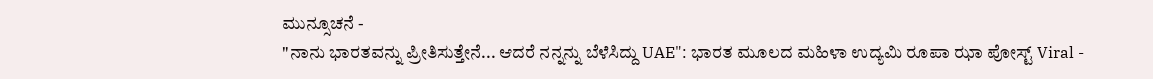ಮುನ್ಸೂಚನೆ -
"ನಾನು ಭಾರತವನ್ನು ಪ್ರೀತಿಸುತ್ತೇನೆ... ಆದರೆ ನನ್ನನ್ನು ಬೆಳೆಸಿದ್ದು UAE": ಭಾರತ ಮೂಲದ ಮಹಿಳಾ ಉದ್ಯಮಿ ರೂಪಾ ಝಾ ಪೋಸ್ಟ್ Viral -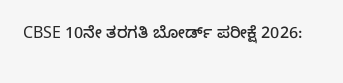CBSE 10ನೇ ತರಗತಿ ಬೋರ್ಡ್ ಪರೀಕ್ಷೆ 2026: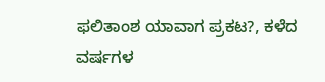ಫಲಿತಾಂಶ ಯಾವಾಗ ಪ್ರಕಟ?, ಕಳೆದ ವರ್ಷಗಳ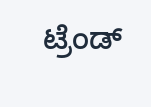ಟ್ರೆಂಡ್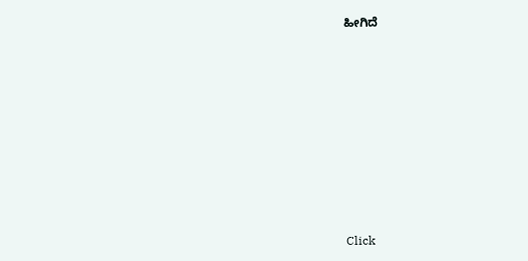ಹೀಗಿದೆ












Click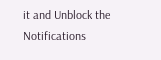it and Unblock the Notifications